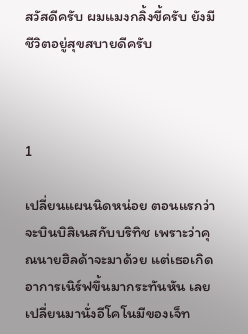สวัสดีครับ ผมแมงกลิ้งขี้ครับ ยังมีชีวิตอยู่สุขสบายดีครับ



1

เปลี่ยนแผนนิดหน่อย ตอนแรกว่าจะบินบิสิเนสกับบริทิช เพราะว่าคุณนายฮิลด้าจะมาด้วย แต่เธอเกิดอาการเนิร์ฟขึ้นมากระทันหัน เลยเปลี่ยนมานั่งอีโคโนมีของเจ็ท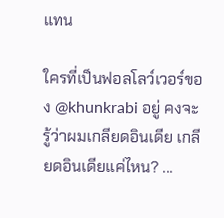แทน

ใครที่เป็นฟอลโลว์เวอร์ของ @khunkrabi อยู่ คงจะรู้ว่าผมเกลียดอินเดีย เกลียดอินเดียแค่ไหน? ...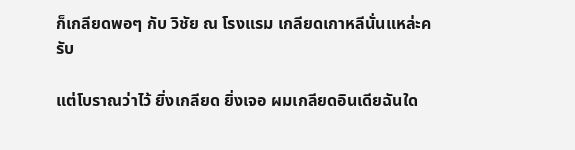ก็เกลียดพอๆ กับ วิชัย ณ โรงแรม เกลียดเกาหลีนั่นแหล่ะครับ

แต่โบราณว่าไว้ ยิ่งเกลียด ยิ่งเจอ ผมเกลียดอินเดียฉันใด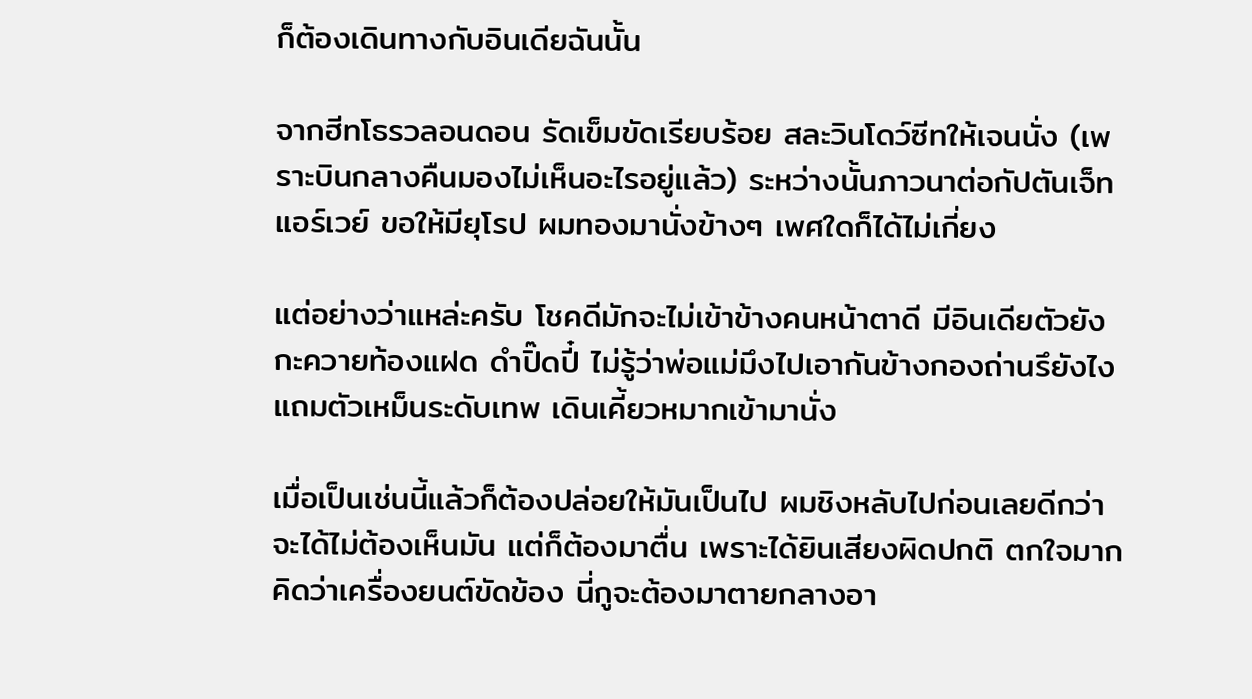ก็ต้องเดินทางกับอินเดียฉันนั้น

จากฮีทโธรวลอนดอน รัดเข็มขัดเรียบร้อย สละวินโดว์ซีทให้เจนนั่ง (เพราะบินกลางคืนมองไม่เห็นอะไรอยู่แล้ว) ระหว่างนั้นภาวนาต่อกัปตันเจ็ทแอร์เวย์ ขอให้มียุโรป ผมทองมานั่งข้างๆ เพศใดก็ได้ไม่เกี่ยง

แต่อย่างว่าแหล่ะครับ โชคดีมักจะไม่เข้าข้างคนหน้าตาดี มีอินเดียตัวยังกะควายท้องแฝด ดำปิ๊ดปี๋ ไม่รู้ว่าพ่อแม่มึงไปเอากันข้างกองถ่านรึยังไง แถมตัวเหม็นระดับเทพ เดินเคี้ยวหมากเข้ามานั่ง

เมื่อเป็นเช่นนี้แล้วก็ต้องปล่อยให้มันเป็นไป ผมชิงหลับไปก่อนเลยดีกว่า จะได้ไม่ต้องเห็นมัน แต่ก็ต้องมาตื่น เพราะได้ยินเสียงผิดปกติ ตกใจมาก คิดว่าเครื่องยนต์ขัดข้อง นี่กูจะต้องมาตายกลางอา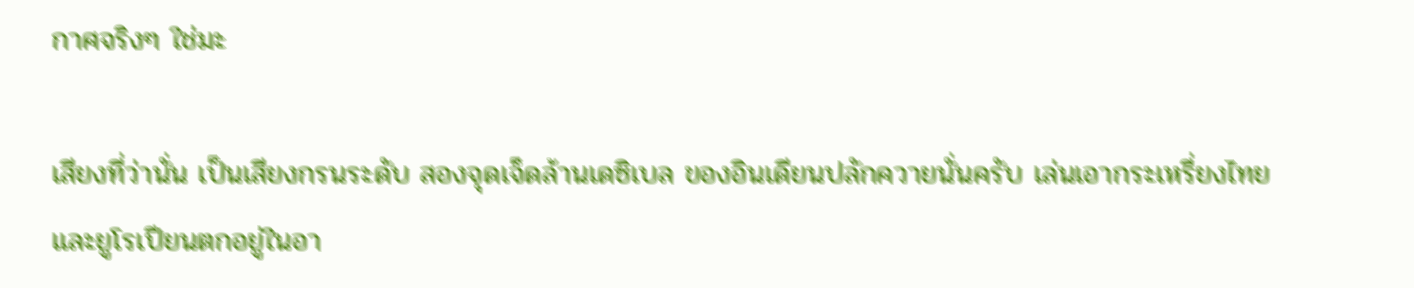กาศจริงๆ ใช่มะ

เสียงที่ว่านั่น เป็นเสียงกรนระดับ สองจุดเจ็ดล้านเดซิเบล ของอินเดียนปลักควายนั่นครับ เล่นเอากระเหรี่ยงไทย และยูโรเปียนตกอยู่ในอา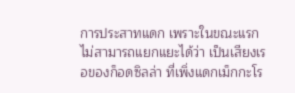การประสาทแดก เพราะในขณะแรก ไม่สามารถแยกแยะได้ว่า เป็นเสียงเรอของก็อดซิลล่า ที่เพิ่งแดกเม็กกะโร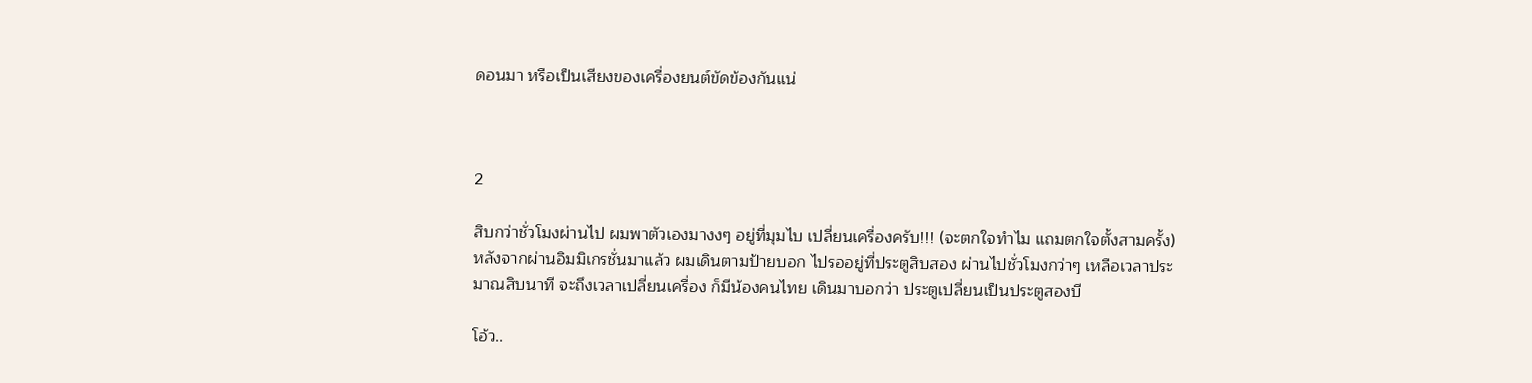ดอนมา หรือเป็นเสียงของเครื่องยนต์ขัดข้องกันแน่



2

สิบกว่าชั่วโมงผ่านไป ผมพาตัวเองมางงๆ อยู่ที่มุมไบ เปลี่ยนเครื่องครับ!!! (จะตกใจทำไม แถมตกใจตั้งสามครั้ง) หลังจากผ่านอิมมิเกรชั่นมาแล้ว ผมเดินตามป้ายบอก ไปรออยู่ที่ประตูสิบสอง ผ่านไปชั่วโมงกว่าๆ เหลือเวลาประมาณสิบนาที จะถึงเวลาเปลี่ยนเครื่อง ก็มีน้องคนไทย เดินมาบอกว่า ประตูเปลี่ยนเป็นประตูสองบี

โอ้ว..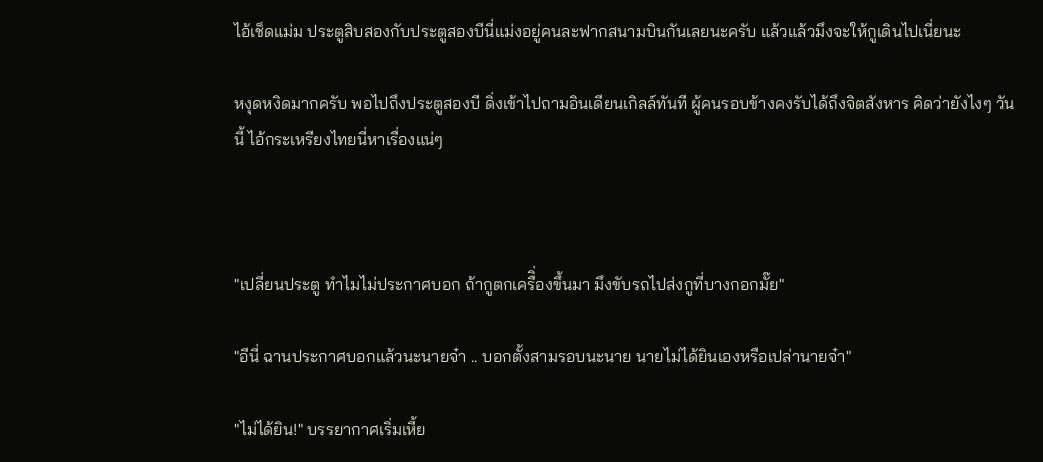ไอ้เช็ดแม่ม ประตูสิบสองกับประตูสองบีนี่แม่งอยู่คนละฟากสนามบินกันเลยนะครับ แล้วแล้วมึงจะให้กูเดินไปเนี่ยนะ

หงุดหงิดมากครับ พอไปถึงประตูสองบี ดิ่งเข้าไปถามอินเดียนเกิลล์ทันที ผู้คนรอบข้างคงรับได้ถึงจิตสังหาร คิดว่ายังไงๆ วันนี้ ไอ้กระเหรียงไทยนี่หาเรื่องแน่ๆ



"เปลี่ยนประตู ทำไมไม่ประกาศบอก ถ้ากูตกเครืิ่องขึ้นมา มึงขับรถไปส่งกูที่บางกอกมั๊ย"

"อีนี่ ฉานประกาศบอกแล้วนะนายจ๋า .. บอกตั้งสามรอบนะนาย นายไม่ได้ยินเองหรือเปล่านายจ๋า"

"ไม่ได้ยิน!" บรรยากาศเริ่มเหี้ย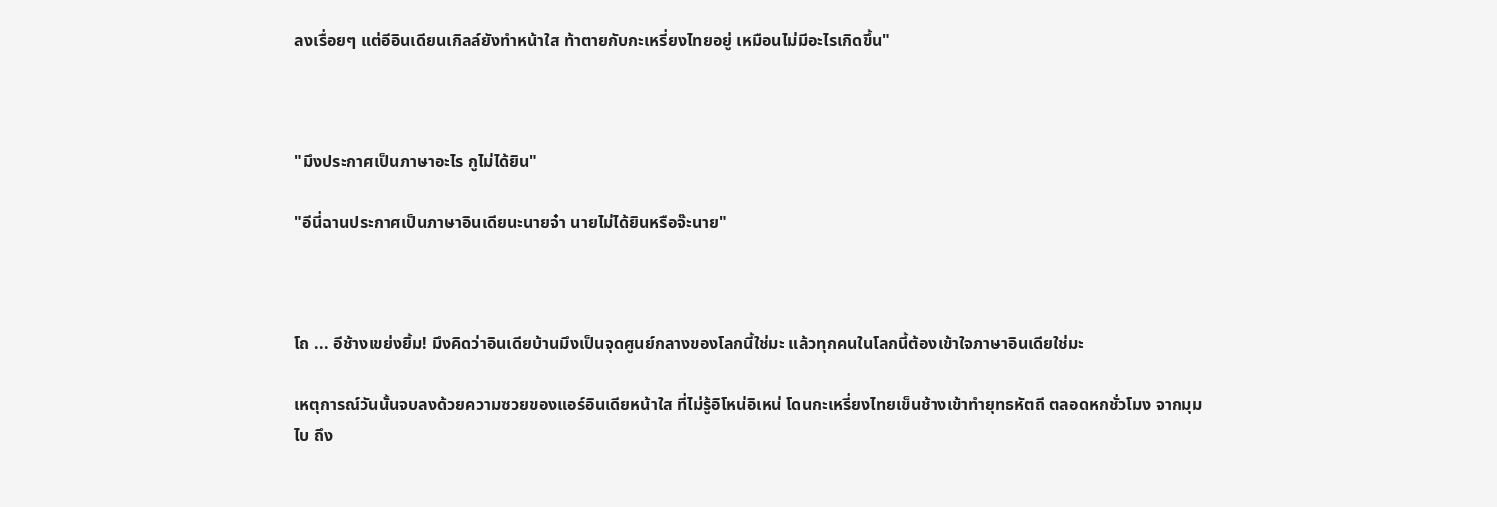ลงเรื่อยๆ แต่อีอินเดียนเกิลล์ยังทำหน้าใส ท้าตายกับกะเหรี่ยงไทยอยู่ เหมือนไม่มีอะไรเกิดขึ้น"



"มึงประกาศเป็นภาษาอะไร กูไม่ได้ยิน"

"อีนี่ฉานประกาศเป็นภาษาอินเดียนะนายจ๋า นายไม่ได้ยินหรือจ๊ะนาย"



โถ ... อีช้างเขย่งยิ้ม! มึงคิดว่าอินเดียบ้านมึงเป็นจุดศูนย์กลางของโลกนี้ใช่มะ แล้วทุกคนในโลกนี้ต้องเข้าใจภาษาอินเดียใช่มะ

เหตุการณ์วันนั้นจบลงด้วยความซวยของแอร์อินเดียหน้าใส ที่ไม่รู้อิโหน่อิเหน่ โดนกะเหรี่ยงไทยเข็นช้างเข้าทำยุทธหัตถี ตลอดหกชั่วโมง จากมุมไบ ถึง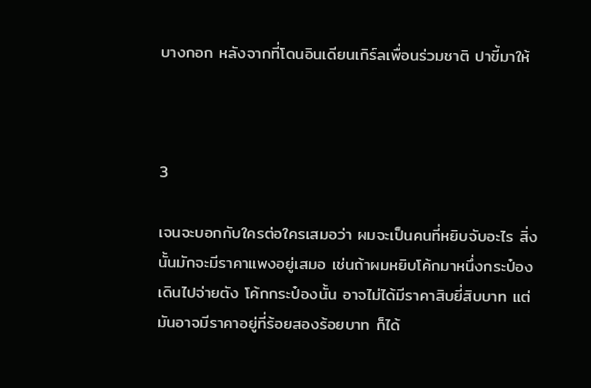บางกอก หลังจากที่โดนอินเดียนเกิร์ลเพื่อนร่วมชาติ ปาขี้มาให้



3

เจนจะบอกกับใครต่อใครเสมอว่า ผมจะเป็นคนที่หยิบจับอะไร สิ่งนั้นมักจะมีราคาแพงอยู่เสมอ เช่นถ้าผมหยิบโค้กมาหนึ่งกระป๋อง เดินไปจ่ายตัง โค้กกระป๋องนั้น อาจไม่ได้มีราคาสิบยี่สิบบาท แต่มันอาจมีราคาอยู่ที่ร้อยสองร้อยบาท ก็ได้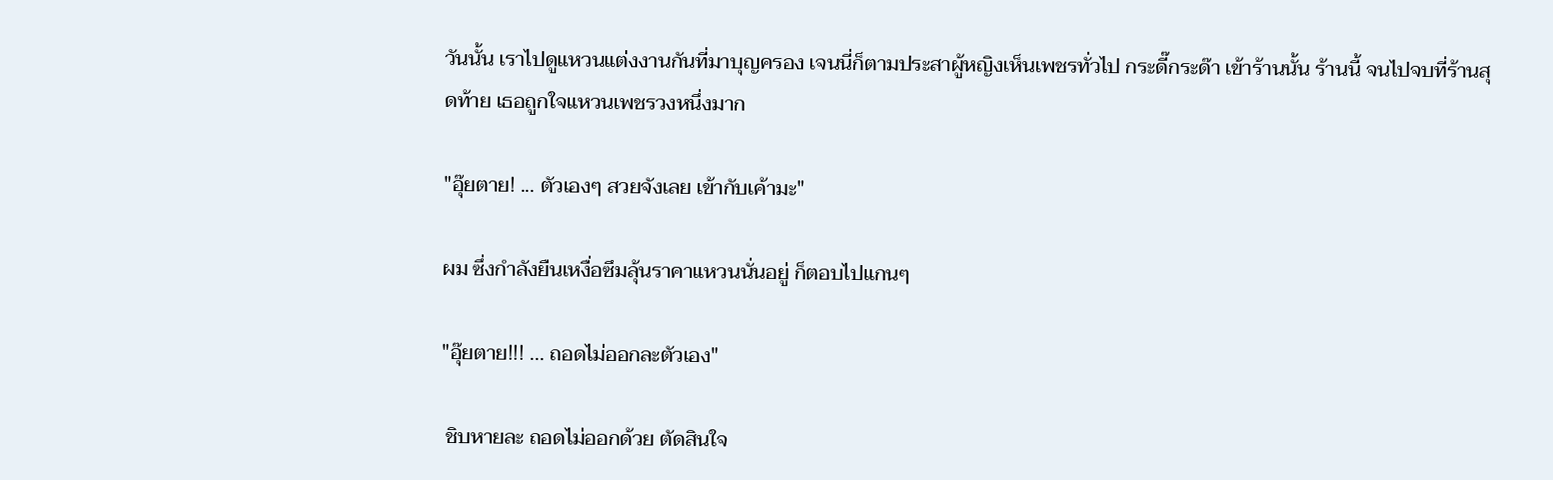วันนั้น เราไปดูแหวนแต่งงานกันที่มาบุญครอง เจนนี่ก็ตามประสาผู้หญิงเห็นเพชรทั่วไป กระดี๊กระด๊า เข้าร้านนั้น ร้านนี้ จนไปจบที่ร้านสุดท้าย เธอถูกใจแหวนเพชรวงหนึ่งมาก

"อุ๊ยตาย! ... ตัวเองๆ สวยจังเลย เข้ากับเค้ามะ"

ผม ซึ่งกำลังยืนเหงื่อซึมลุ้นราคาแหวนนั่นอยู่ ก็ตอบไปแกนๆ

"อุ๊ยตาย!!! ... ถอดไม่ออกละตัวเอง"

 ชิบหายละ ถอดไม่ออกด้วย ตัดสินใจ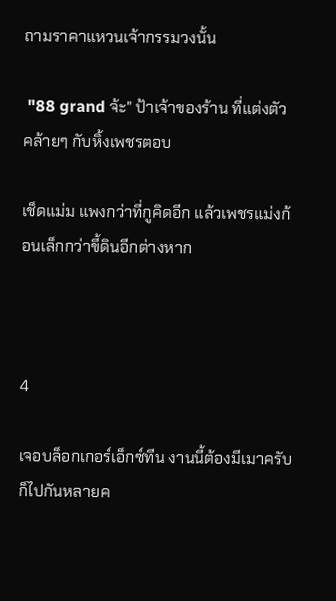ถามราคาแหวนเจ้ากรรมวงนั้น

 "88 grand จ้ะ" ป้าเจ้าของร้าน ที่แต่งตัวคล้ายๆ กับหิ้งเพชรตอบ

เช็ดแม่ม แพงกว่าที่กูคิดอีก แล้วเพชรแม่งก้อนเล็กกว่าขี้ดินอีกต่างหาก



4

เจอบล็อกเกอร์เอ็กซ์ทีน งานนี้ต้องมีเมาครับ ก็ไปกันหลายค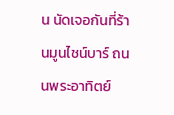น นัดเจอกันที่ร้านมูนไชน์บาร์ ถนนพระอาทิตย์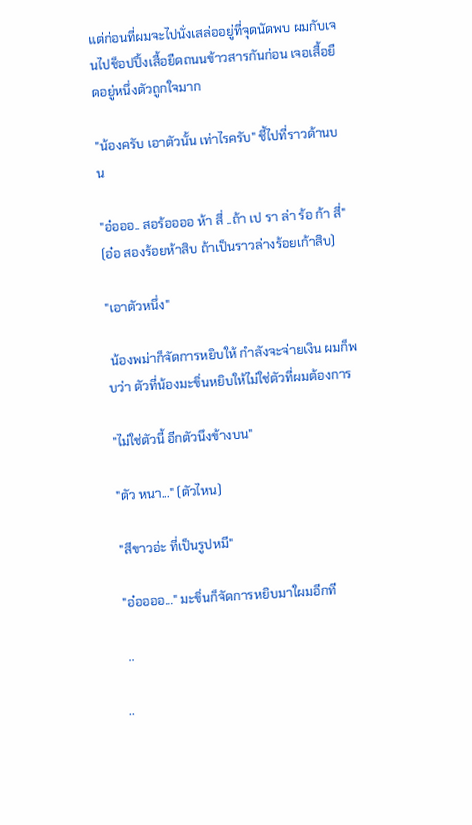แต่ก่อนที่ผมจะไปนั่งเสล่ออยู่ที่จุดนัดพบ ผมกับเจนไปช็อปปิ้งเสื้อยืดถนนข้าวสารกันก่อน เจอเสื้อยืดอยู่หนึ่งตัวถูกใจมาก

"น้องครับ เอาตัวนั้น เท่าไรครับ" ชี้ไปที่ราวด้านบน

"อ๋อออ.. สอร้ออออ ห้า สี่ ..ถ้า เป รา ล่า ร้อ ก้า สี่" (อ๋อ สองร้อยห้าสิบ ถ้าเป็นราวล่างร้อยเก้าสิบ)

"เอาตัวหนึ่ง"

 น้องพม่าก็จัดการหยิบให้ กำลังจะจ่ายเงิน ผมก็พบว่า ตัวที่น้องมะขิ่นหยิบให้ไม่ใช่ตัวที่ผมต้องการ

"ไม่ใช่ตัวนี้ อีกตัวนึงข้างบน"

"ตัว หนา..." (ตัวไหน)

"สีขาวอ่ะ ที่เป็นรูปหมี"

"อ๋ออออ..." มะขิ่นก็จัดการหยิบมาใผมอีกที

 ..

..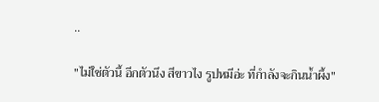..

"ไม่ใช่ตัวนี้ อีกตัวนึง สีขาวไง รูปหมีอ่ะ ที่กำลังจะกินน้ำผึ้ง"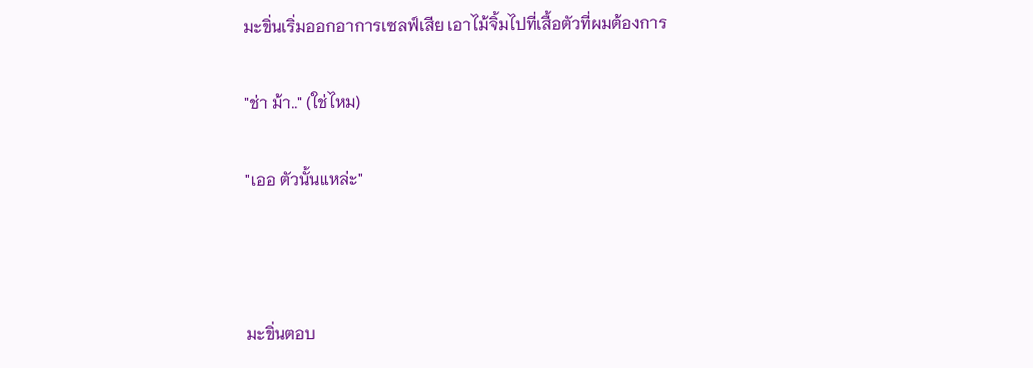มะขิ่นเริ่มออกอาการเซลฟ์เสีย เอาไม้จิ้มไปที่เสื้อตัวที่ผมต้องการ

"ช่า ม้า.." (ใช่ไหม)

"เออ ตัวนั้นแหล่ะ"



มะขิ่นตอบ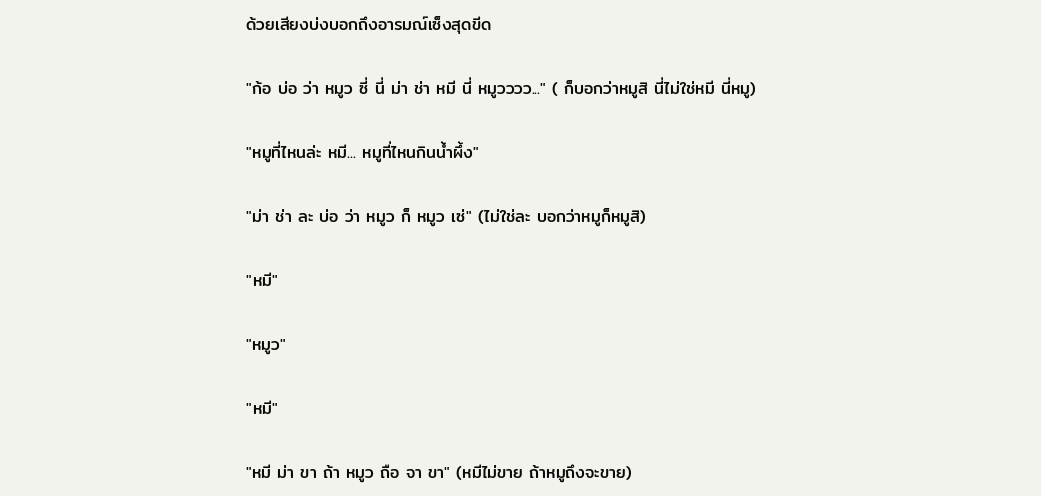ด้วยเสียงบ่งบอกถึงอารมณ์เซ็งสุดขีด

"ก้อ บ่อ ว่า หมูว ซี่ นี่ ม่า ช่า หมี นี่ หมูวววว..." ( ก็บอกว่าหมูสิ นี่ไม่ใช่หมี นี่หมู)

"หมูที่ไหนล่ะ หมี... หมูที่ไหนกินน้ำผึ้ง"

"ม่า ช่า ละ บ่อ ว่า หมูว ก็ หมูว เซ่" (ไม่ใช่ละ บอกว่าหมูก็หมูสิ)

"หมี"

"หมูว"

"หมี"

"หมี ม่า ขา ถ้า หมูว ถือ จา ขา" (หมีไม่ขาย ถ้าหมูถึงจะขาย)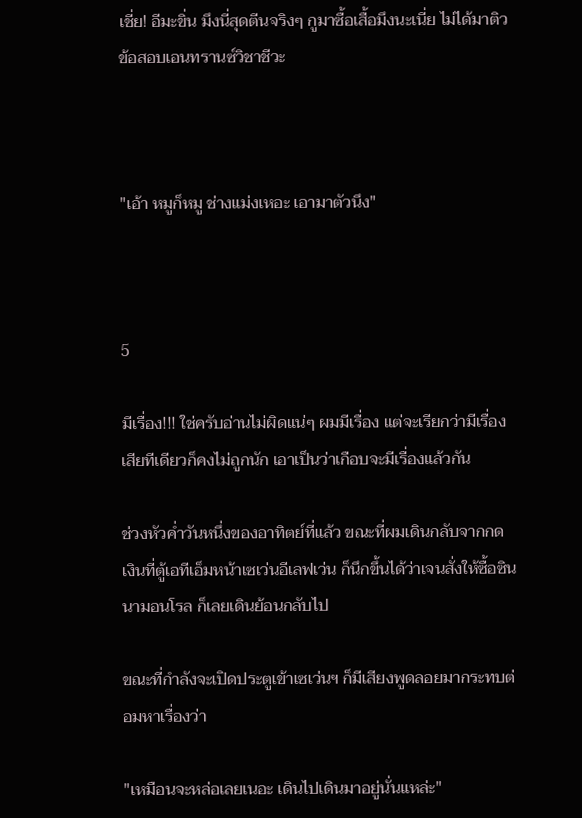เชี่ย! อีมะขิ่น มึงนี่สุดตีนจริงๆ กูมาซื้อเสื้อมึงนะเนี่ย ไม่ได้มาติวข้อสอบเอนทรานซ์วิชาชีวะ



"เอ้า หมูก็หมู ช่างแม่งเหอะ เอามาตัวนึง"



5

มีเรื่อง!!! ใช่ครับอ่านไม่ผิดแน่ๆ ผมมีเรื่อง แต่จะเรียกว่ามีเรื่องเสียทีเดียวก็คงไม่ถูกนัก เอาเป็นว่าเกือบจะมีเรื่องแล้วกัน

ช่วงหัวค่ำวันหนึ่งของอาทิตย์ที่แล้ว ขณะที่ผมเดินกลับจากกดเงินที่ตู้เอทีเอ็มหน้าเซเว่นอีเลฟเว่น ก็นึกขึ้นได้ว่าเจนสั่งให้ซื้อซินนามอนโรล ก็เลยเดินย้อนกลับไป

ขณะที่กำลังจะเปิดประตูเข้าเซเว่นฯ ก็มีเสียงพูดลอยมากระทบต่อมหาเรื่องว่า

"เหมือนจะหล่อเลยเนอะ เดินไปเดินมาอยู่นั่นแหล่ะ"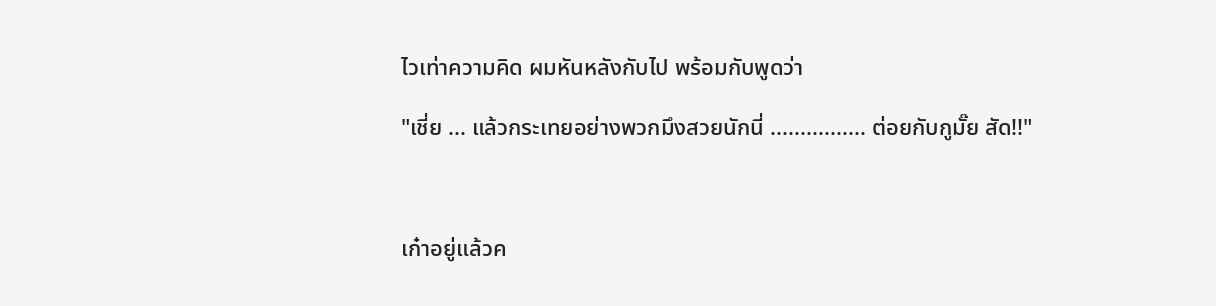ไวเท่าความคิด ผมหันหลังกับไป พร้อมกับพูดว่า

"เชี่ย ... แล้วกระเทยอย่างพวกมึงสวยนักนี่ ................ ต่อยกับกูมั๊ย สัด!!"



เก๋าอยู่แล้วค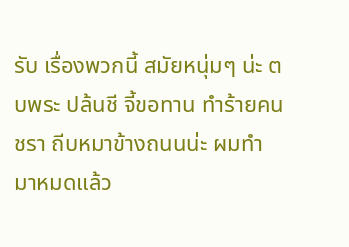รับ เรื่องพวกนี้ สมัยหนุ่มๆ น่ะ ตบพระ ปล้นชี จี้ขอทาน ทำร้ายคนชรา ถีบหมาข้างถนนน่ะ ผมทำมาหมดแล้ว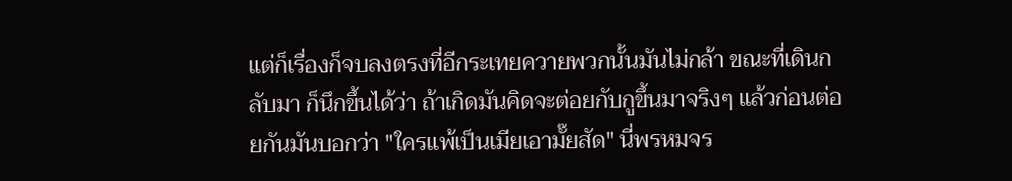แต่ก็เรื่องก็จบลงตรงที่อีกระเทยควายพวกนั้นมันไม่กล้า ขณะที่เดินกลับมา ก็นึกขึ้นได้ว่า ถ้าเกิดมันคิดจะต่อยกับกูขึ้นมาจริงๆ แล้วก่อนต่อยกันมันบอกว่า "ใครแพ้เป็นเมียเอามั๊ยสัด" นี่พรหมจร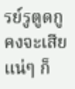รย์รูตูดกูคงจะเสียแน่ๆ ก็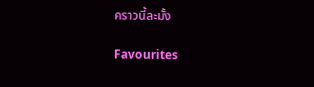คราวนี้ละมั้ง

Favourites